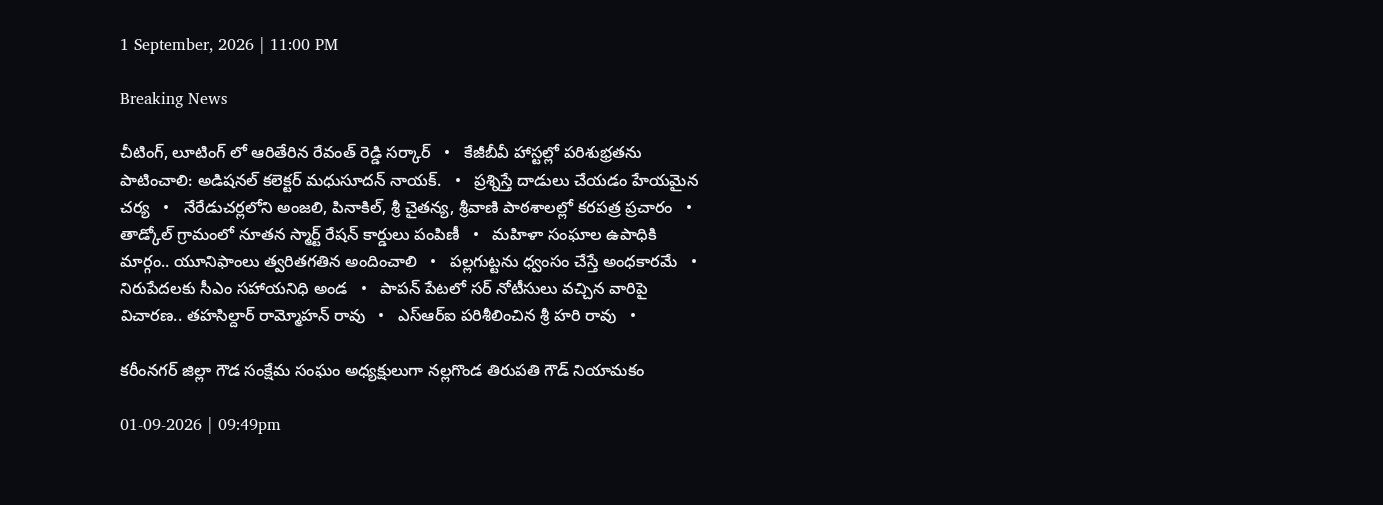1 September, 2026 | 11:00 PM

Breaking News

చీటింగ్, లూటింగ్ లో ఆరితేరిన రేవంత్ రెడ్డి సర్కార్   •   కేజీబీవీ హాస్టల్లో పరిశుభ్రతను పాటించాలి: అడిషనల్ కలెక్టర్ మధుసూదన్ నాయక్.   •   ప్రశ్నిస్తే దాడులు చేయడం హేయమైన చర్య   •   నేరేడుచర్లలోని అంజలి, పినాకిల్, శ్రీ చైతన్య, శ్రీవాణి పాఠశాలల్లో కరపత్ర ప్రచారం   •   తాడ్కోల్ గ్రామంలో నూతన స్మార్ట్ రేషన్ కార్డులు పంపిణీ   •   మహిళా సంఘాల ఉపాధికి మార్గం.. యూనిఫాంలు త్వరితగతిన అందించాలి   •   పల్లగుట్టను ధ్వంసం చేస్తే అంధకారమే   •   నిరుపేదలకు సీఎం సహాయనిధి అండ   •   పాపన్ పేటలో సర్ నోటీసులు వచ్చిన వారిపై విచారణ.. తహసిల్దార్ రామ్మోహన్ రావు   •   ఎస్ఆర్ఐ పరిశీలించిన శ్రీ హరి రావు   •

కరీంనగర్ జిల్లా గౌడ సంక్షేమ సంఘం అధ్యక్షులుగా నల్లగొండ తిరుపతి గౌడ్ నియామకం

01-09-2026 | 09:49pm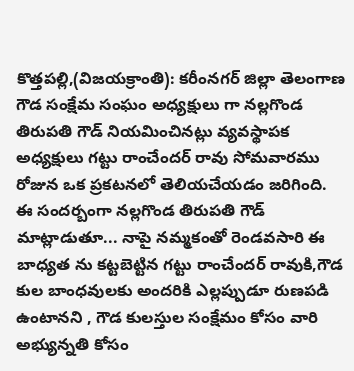కొత్తపల్లి,(విజయక్రాంతి): కరీంనగర్ జిల్లా తెలంగాణ గౌడ సంక్షేమ సంఘం అధ్యక్షులు గా నల్లగొండ తిరుపతి గౌడ్ నియమించినట్లు వ్యవస్థాపక అధ్యక్షులు గట్టు రాంచేందర్ రావు సోమవారము రోజున ఒక ప్రకటనలో తెలియచేయడం జరిగింది. ఈ సందర్బంగా నల్లగొండ తిరుపతి గౌడ్ మాట్లాడుతూ... నాపై నమ్మకంతో రెండవసారి ఈ బాధ్యత ను కట్టబెట్టిన గట్టు రాంచేందర్ రావుకి,గౌడ కుల బాంధవులకు అందరికి ఎల్లప్పుడూ రుణపడి ఉంటానని , గౌడ కులస్తుల సంక్షేమం కోసం వారి అభ్యున్నతి కోసం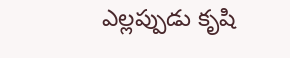ఎల్లప్పుడు కృషి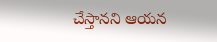చేస్తానని ఆయన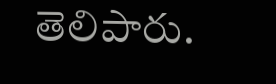తెలిపారు.